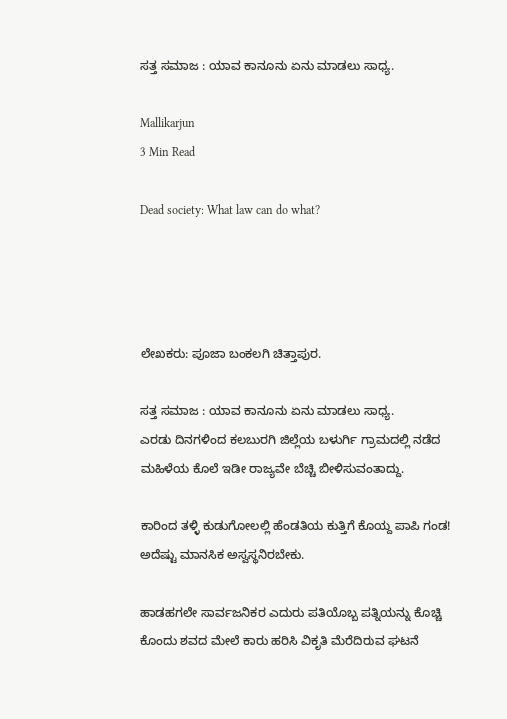ಸತ್ತ ಸಮಾಜ : ಯಾವ ಕಾನೂನು ಏನು ಮಾಡಲು ಸಾಧ್ಯ.

Mallikarjun
3 Min Read

Dead society: What law can do what?




ಲೇಖಕರು: ಪೂಜಾ ಬಂಕಲಗಿ ಚಿತ್ತಾಪುರ.

ಸತ್ತ ಸಮಾಜ : ಯಾವ ಕಾನೂನು ಏನು ಮಾಡಲು ಸಾಧ್ಯ.
ಎರಡು ದಿನಗಳಿಂದ ಕಲಬುರಗಿ ಜಿಲ್ಲೆಯ ಬಳುರ್ಗಿ ಗ್ರಾಮದಲ್ಲಿ ನಡೆದ ಮಹಿಳೆಯ ಕೊಲೆ ಇಡೀ ರಾಜ್ಯವೇ ಬೆಚ್ಚಿ ಬೀಳಿಸುವಂತಾದ್ದು.

ಕಾರಿಂದ ತಳ್ಳಿ ಕುಡುಗೋಲಲ್ಲಿ ಹೆಂಡತಿಯ ಕುತ್ತಿಗೆ ಕೊಯ್ದ ಪಾಪಿ ಗಂಡ! ಅದೆಷ್ಟು ಮಾನಸಿಕ ಅಸ್ವಸ್ಥನಿರಬೇಕು.

ಹಾಡಹಗಲೇ ಸಾರ್ವಜನಿಕರ ಎದುರು ಪತಿಯೊಬ್ಬ ಪತ್ನಿಯನ್ನು ಕೊಚ್ಚಿ ಕೊಂದು ಶವದ ಮೇಲೆ ಕಾರು ಹರಿಸಿ ವಿಕೃತಿ ಮೆರೆದಿರುವ ಘಟನೆ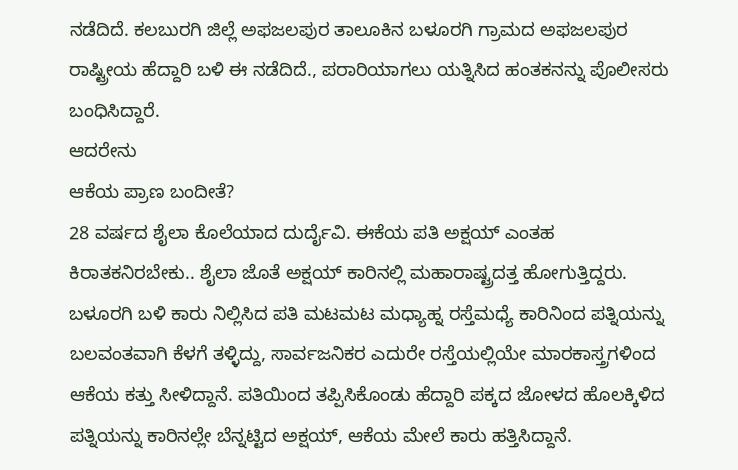ನಡೆದಿದೆ. ಕಲಬುರಗಿ ಜಿಲ್ಲೆ ಅಫಜಲಪುರ ತಾಲೂಕಿನ ಬಳೂರಗಿ ಗ್ರಾಮದ ಅಫಜಲಪುರ ರಾಷ್ಟ್ರೀಯ ಹೆದ್ದಾರಿ ಬಳಿ ಈ ನಡೆದಿದೆ., ಪರಾರಿಯಾಗಲು ಯತ್ನಿಸಿದ ಹಂತಕನನ್ನು ಪೊಲೀಸರು ಬಂಧಿಸಿದ್ದಾರೆ.
ಆದರೇನು
ಆಕೆಯ ಪ್ರಾಣ ಬಂದೀತೆ?
28 ವರ್ಷದ ಶೈಲಾ ಕೊಲೆಯಾದ ದುರ್ದೈವಿ. ಈಕೆಯ ಪತಿ ಅಕ್ಷಯ್‌ ಎಂತಹ ಕಿರಾತಕನಿರಬೇಕು.. ಶೈಲಾ ಜೊತೆ ಅಕ್ಷಯ್‌ ಕಾರಿನಲ್ಲಿ ಮಹಾರಾಷ್ಟ್ರದತ್ತ ಹೋಗುತ್ತಿದ್ದರು. ಬಳೂರಗಿ ಬಳಿ ಕಾರು ನಿಲ್ಲಿಸಿದ ಪತಿ ಮಟಮಟ ಮಧ್ಯಾಹ್ನ ರಸ್ತೆಮಧ್ಯೆ ಕಾರಿನಿಂದ ಪತ್ನಿಯನ್ನು ಬಲವಂತವಾಗಿ ಕೆಳಗೆ ತಳ್ಳಿದ್ದು, ಸಾರ್ವಜನಿಕರ ಎದುರೇ ರಸ್ತೆಯಲ್ಲಿಯೇ ಮಾರಕಾಸ್ತ್ರಗಳಿಂದ ಆಕೆಯ ಕತ್ತು ಸೀಳಿದ್ದಾನೆ. ಪತಿಯಿಂದ ತಪ್ಪಿಸಿಕೊಂಡು ಹೆದ್ದಾರಿ ಪಕ್ಕದ ಜೋಳದ ಹೊಲಕ್ಕಿಳಿದ ಪತ್ನಿಯನ್ನು ಕಾರಿನಲ್ಲೇ ಬೆನ್ನಟ್ಟಿದ ಅಕ್ಷಯ್‌, ಆಕೆಯ ಮೇಲೆ ಕಾರು ಹತ್ತಿಸಿದ್ದಾನೆ.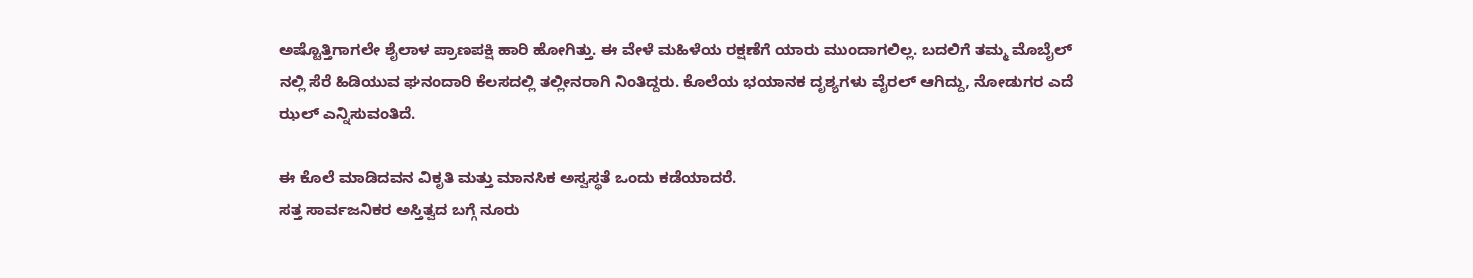ಅಷ್ಟೊತ್ತಿಗಾಗಲೇ ಶೈಲಾಳ ಪ್ರಾಣಪಕ್ಷಿ ಹಾರಿ ಹೋಗಿತ್ತು. ಈ ವೇಳೆ ಮಹಿಳೆಯ ರಕ್ಷಣೆಗೆ ಯಾರು ಮುಂದಾಗಲಿಲ್ಲ. ಬದಲಿಗೆ ತಮ್ಮ ಮೊಬೈಲ್‌ ನಲ್ಲಿ ಸೆರೆ ಹಿಡಿಯುವ ಘನಂದಾರಿ ಕೆಲಸದಲ್ಲಿ ತಲ್ಲೀನರಾಗಿ ನಿಂತಿದ್ದರು. ಕೊಲೆಯ ಭಯಾನಕ ದೃಶ್ಯಗಳು ವೈರಲ್‌ ಆಗಿದ್ದು, ನೋಡುಗರ ಎದೆ ಝಲ್‌ ಎನ್ನಿಸುವಂತಿದೆ‌.

ಈ ಕೊಲೆ ಮಾಡಿದವನ ವಿಕೃತಿ ಮತ್ತು ಮಾನಸಿಕ ಅಸ್ವಸ್ಥತೆ ಒಂದು ಕಡೆಯಾದರೆ.
ಸತ್ತ ಸಾರ್ವಜನಿಕರ ಅಸ್ತಿತ್ವದ ಬಗ್ಗೆ ನೂರು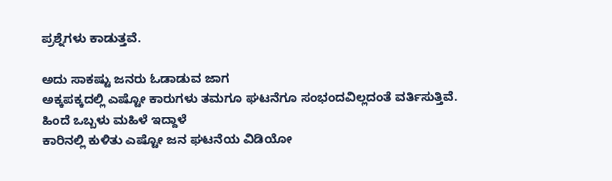ಪ್ರಶ್ನೆಗಳು ಕಾಡುತ್ತವೆ.

ಅದು ಸಾಕಷ್ಟು ಜನರು ಓಡಾಡುವ ಜಾಗ
ಅಕ್ಕಪಕ್ಕದಲ್ಲಿ ಎಷ್ಟೋ ಕಾರುಗಳು ತಮಗೂ ಘಟನೆಗೂ ಸಂಭಂದವಿಲ್ಲದಂತೆ ವರ್ತಿಸುತ್ತಿವೆ. ಹಿಂದೆ ಒಬ್ಬಳು ಮಹಿಳೆ ಇದ್ದಾಳೆ
ಕಾರಿನಲ್ಲಿ ಕುಳಿತು ಎಷ್ಟೋ ಜನ ಘಟನೆಯ ವಿಡಿಯೋ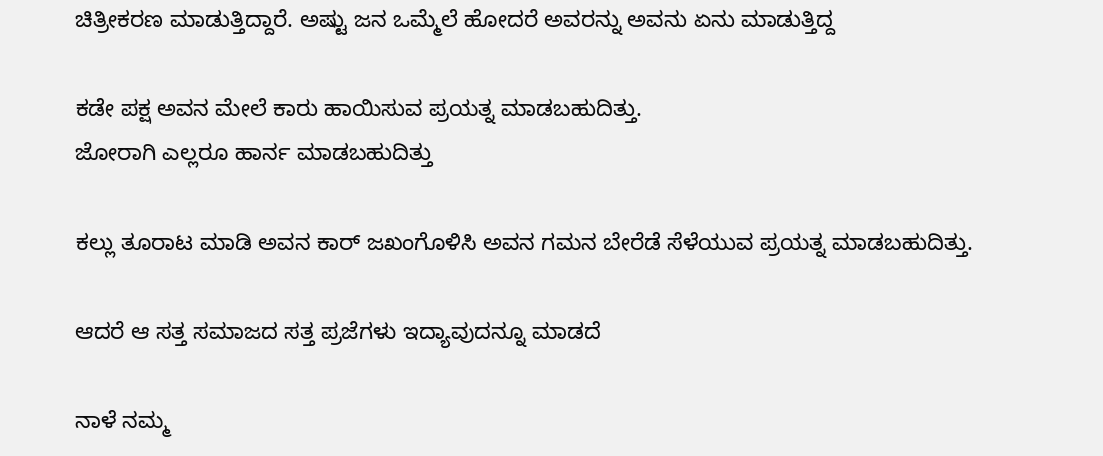ಚಿತ್ರೀಕರಣ ಮಾಡುತ್ತಿದ್ದಾರೆ. ಅಷ್ಟು ಜನ ಒಮ್ಮೆಲೆ ಹೋದರೆ ಅವರನ್ನು ಅವನು ಏನು ಮಾಡುತ್ತಿದ್ದ

ಕಡೇ ಪಕ್ಷ ಅವನ ಮೇಲೆ ಕಾರು ಹಾಯಿಸುವ ಪ್ರಯತ್ನ ಮಾಡಬಹುದಿತ್ತು.
ಜೋರಾಗಿ ಎಲ್ಲರೂ ಹಾರ್ನ ಮಾಡಬಹುದಿತ್ತು

ಕಲ್ಲು ತೂರಾಟ ಮಾಡಿ ಅವನ ಕಾರ್ ಜಖಂಗೊಳಿಸಿ ಅವನ ಗಮನ ಬೇರೆಡೆ ಸೆಳೆಯುವ ಪ್ರಯತ್ನ ಮಾಡಬಹುದಿತ್ತು.

ಆದರೆ ಆ ಸತ್ತ ಸಮಾಜದ ಸತ್ತ ಪ್ರಜೆಗಳು ಇದ್ಯಾವುದನ್ನೂ ಮಾಡದೆ

ನಾಳೆ ನಮ್ಮ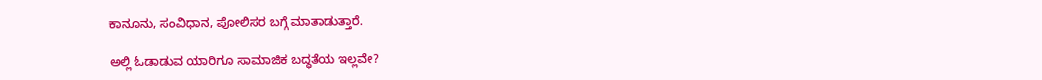ಕಾನೂನು, ಸಂವಿಧಾನ, ಪೋಲಿಸರ ಬಗ್ಗೆ ಮಾತಾಡುತ್ತಾರೆ.

ಅಲ್ಲಿ ಓಡಾಡುವ ಯಾರಿಗೂ ಸಾಮಾಜಿಕ ಬದ್ಧತೆಯ ಇಲ್ಲವೇ?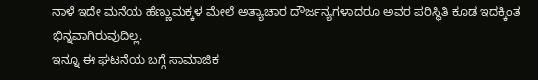ನಾಳೆ ಇದೇ ಮನೆಯ ಹೆಣ್ಣುಮಕ್ಕಳ ಮೇಲೆ ಅತ್ಯಾಚಾರ ದೌರ್ಜನ್ಯಗಳಾದರೂ ಅವರ ಪರಿಸ್ಥಿತಿ ಕೂಡ ಇದಕ್ಕಿಂತ ಭಿನ್ನವಾಗಿರುವುದಿಲ್ಲ.
ಇನ್ನೂ ಈ ಘಟನೆಯ ಬಗ್ಗೆ ಸಾಮಾಜಿಕ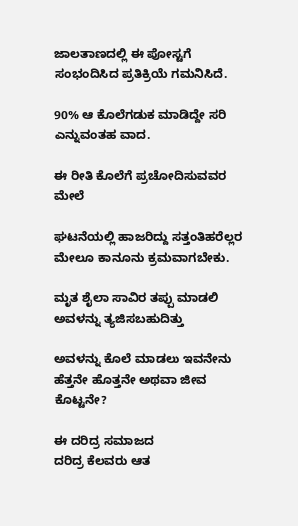ಜಾಲತಾಣದಲ್ಲಿ ಈ ಪೋಸ್ಟಗೆ ಸಂಭಂದಿಸಿದ ಪ್ರತಿಕ್ರಿಯೆ ಗಮನಿಸಿದೆ.

90% ಆ ಕೊಲೆಗಡುಕ ಮಾಡಿದ್ದೇ ಸರಿ ಎನ್ನುವಂತಹ ವಾದ.

ಈ ರೀತಿ ಕೊಲೆಗೆ ಪ್ರಚೋದಿಸುವವರ ಮೇಲೆ

ಘಟನೆಯಲ್ಲಿ ಹಾಜರಿದ್ದು ಸತ್ತಂತಿಹರೆಲ್ಲರ ಮೇಲೂ ಕಾನೂನು ಕ್ರಮವಾಗಬೇಕು.

ಮೃತ ಶೈಲಾ ಸಾವಿರ ತಪ್ಪು ಮಾಡಲಿ
ಅವಳನ್ನು ತ್ಯಜಿಸಬಹುದಿತ್ತು

ಅವಳನ್ನು ಕೊಲೆ ಮಾಡಲು ಇವನೇನು ಹೆತ್ತನೇ ಹೊತ್ತನೇ ಅಥವಾ ಜೀವ ಕೊಟ್ಟನೇ?

ಈ ದರಿದ್ರ ಸಮಾಜದ
ದರಿದ್ರ ಕೆಲವರು ಆತ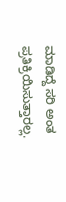ಮಾಡಿದ್ದೆ ಸರಿ ಅಂತ ಪ್ರತಿಕ್ರಿಯಿಸುತ್ತಾರಲ್ಲ.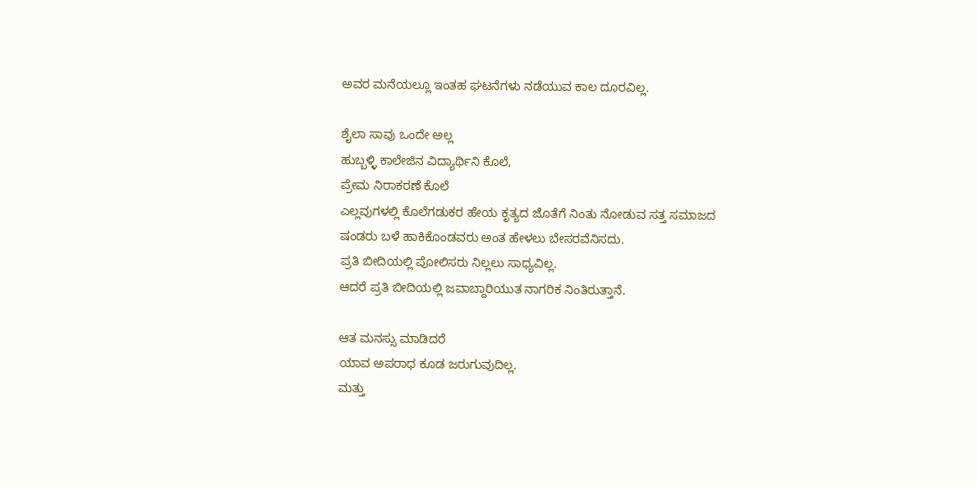ಅವರ ಮನೆಯಲ್ಲೂ ಇಂತಹ ಘಟನೆಗಳು ನಡೆಯುವ ಕಾಲ ದೂರವಿಲ್ಲ.

ಶೈಲಾ ಸಾವು ಒಂದೇ ಅಲ್ಲ
ಹುಬ್ಬಳ್ಳಿ ಕಾಲೇಜಿನ ವಿದ್ಯಾರ್ಥಿನಿ ಕೊಲೆ,
ಪ್ರೇಮ ನಿರಾಕರಣೆ ಕೊಲೆ
ಎಲ್ಲವುಗಳಲ್ಲಿ ಕೊಲೆಗಡುಕರ ಹೇಯ ಕೃತ್ಯದ ಜೊತೆಗೆ ನಿಂತು ನೋಡುವ ಸತ್ತ ಸಮಾಜದ
ಷಂಡರು ಬಳೆ ಹಾಕಿಕೊಂಡವರು ಅಂತ ಹೇಳಲು ಬೇಸರವೆನಿಸದು.
ಪ್ರತಿ ಬೀದಿಯಲ್ಲಿ ಪೋಲಿಸರು ನಿಲ್ಲಲು ಸಾಧ್ಯವಿಲ್ಲ.
ಆದರೆ ಪ್ರತಿ ಬೀದಿಯಲ್ಲಿ ಜವಾಬ್ದಾರಿಯುತ ನಾಗರಿಕ ನಿಂತಿರುತ್ತಾನೆ.

ಆತ ಮನಸ್ಸು ಮಾಡಿದರೆ
ಯಾವ ಅಪರಾಧ ಕೂಡ ಜರುಗುವುದಿಲ್ಲ.
ಮತ್ತು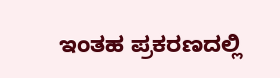ಇಂತಹ ಪ್ರಕರಣದಲ್ಲಿ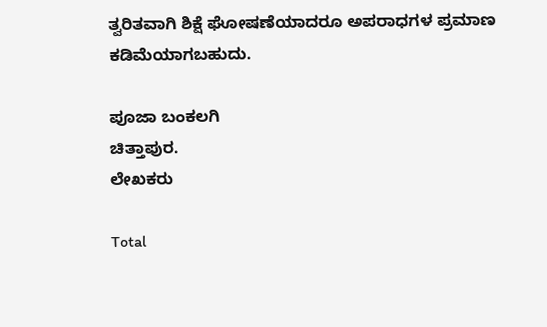ತ್ವರಿತವಾಗಿ ಶಿಕ್ಷೆ ಘೋಷಣೆಯಾದರೂ ಅಪರಾಧಗಳ ಪ್ರಮಾಣ ಕಡಿಮೆಯಾಗಬಹುದು.

ಪೂಜಾ ಬಂಕಲಗಿ
ಚಿತ್ತಾಪುರ.
ಲೇಖಕರು

Total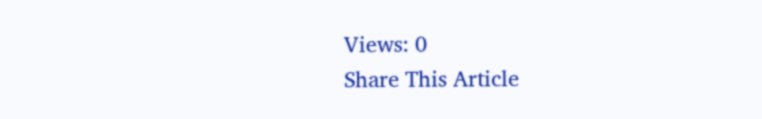Views: 0
Share This Article